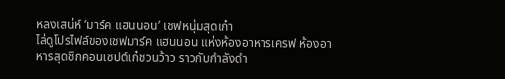หลงเสน่ห์ ‘มาร์ค แฮนนอน’ เชฟหนุ่มสุดเก๋า
ไล่ดูโปรไฟล์ของเชฟมาร์ค แฮนนอน แห่งห้องอาหารเครฟ ห้องอาหารสุดชิกคอนเซปต์เก๋ชวนว้าว ราวกับกำลังดำ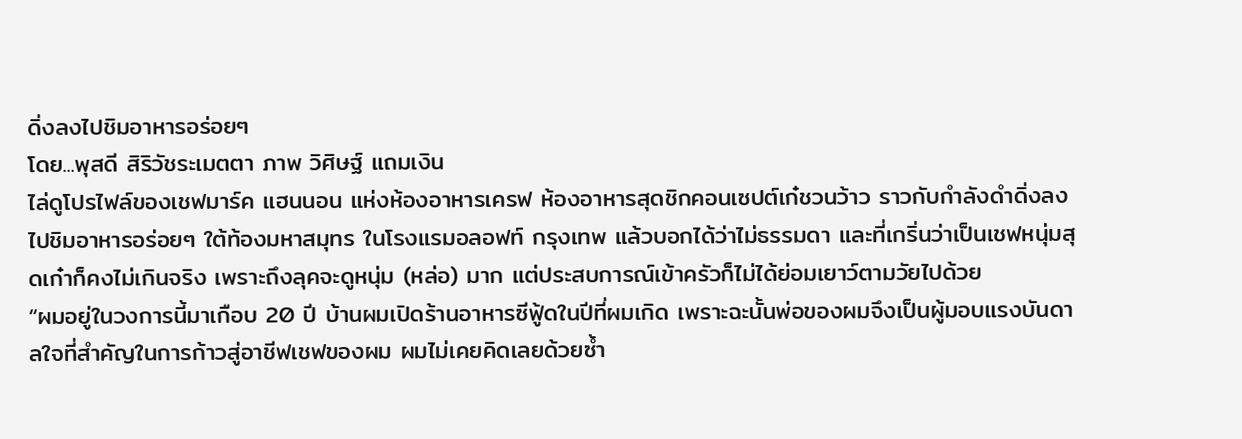ดิ่งลงไปชิมอาหารอร่อยๆ
โดย...พุสดี สิริวัชระเมตตา ภาพ วิศิษฐ์ แถมเงิน
ไล่ดูโปรไฟล์ของเชฟมาร์ค แฮนนอน แห่งห้องอาหารเครฟ ห้องอาหารสุดชิกคอนเซปต์เก๋ชวนว้าว ราวกับกำลังดำดิ่งลงไปชิมอาหารอร่อยๆ ใต้ท้องมหาสมุทร ในโรงแรมอลอฟท์ กรุงเทพ แล้วบอกได้ว่าไม่ธรรมดา และที่เกริ่นว่าเป็นเชฟหนุ่มสุดเก๋าก็คงไม่เกินจริง เพราะถึงลุคจะดูหนุ่ม (หล่อ) มาก แต่ประสบการณ์เข้าครัวก็ไม่ได้ย่อมเยาว์ตามวัยไปด้วย
“ผมอยู่ในวงการนี้มาเกือบ 20 ปี บ้านผมเปิดร้านอาหารซีฟู้ดในปีที่ผมเกิด เพราะฉะนั้นพ่อของผมจึงเป็นผู้มอบแรงบันดาลใจที่สำคัญในการก้าวสู่อาชีฟเชฟของผม ผมไม่เคยคิดเลยด้วยซ้ำ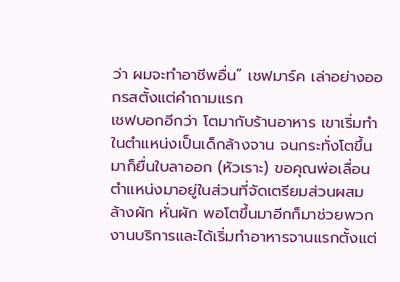ว่า ผมจะทำอาชีพอื่น” เชฟมาร์ค เล่าอย่างออกรสตั้งแต่คำถามแรก
เชฟบอกอีกว่า โตมากับร้านอาหาร เขาเริ่มทำในตำแหน่งเป็นเด็กล้างจาน จนกระทั่งโตขึ้นมาก็ยื่นใบลาออก (หัวเราะ) ขอคุณพ่อเลื่อนตำแหน่งมาอยู่ในส่วนที่จัดเตรียมส่วนผสม ล้างผัก หั่นผัก พอโตขึ้นมาอีกก็มาช่วยพวกงานบริการและได้เริ่มทำอาหารจานแรกตั้งแต่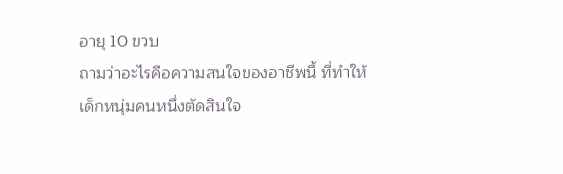อายุ 10 ขวบ
ถามว่าอะไรคือความสนใจของอาชีพนี้ ที่ทำให้เด็กหนุ่มคนหนึ่งตัดสินใจ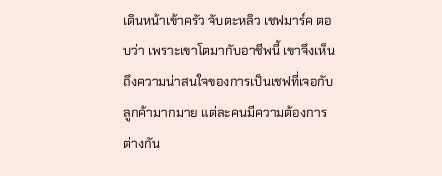เดินหน้าเข้าครัว จับตะหลิว เชฟมาร์ค ตอบว่า เพราะเขาโตมากับอาชีพนี้ เขาจึงเห็นถึงความน่าสนใจของการเป็นเชฟที่เจอกับลูกค้ามากมาย แต่ละคนมีความต้องการต่างกัน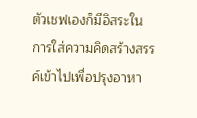ตัวเชฟเองก็มีอิสระในการใส่ความคิดสร้างสรรค์เข้าไปเพื่อปรุงอาหา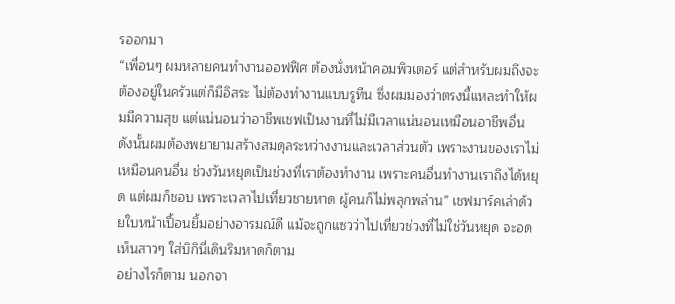รออกมา
“เพื่อนๆ ผมหลายคนทำงานออฟฟิศ ต้องนั่งหน้าคอมพิวเตอร์ แต่สำหรับผมถึงจะต้องอยู่ในครัวแต่ก็มีอิสระ ไม่ต้องทำงานแบบรูทีน ซึ่งผมมองว่าตรงนี้แหละทำให้ผมมีความสุข แต่แน่นอนว่าอาชีพเชฟเป็นงานที่ไม่มีเวลาแน่นอนเหมือนอาชีพอื่น ดังนั้นผมต้องพยายามสร้างสมดุลระหว่างงานและเวลาส่วนตัว เพราะงานของเราไม่เหมือนคนอื่น ช่วงวันหยุดเป็นช่วงที่เราต้องทำงาน เพราะคนอื่นทำงานเราถึงได้หยุด แต่ผมก็ชอบ เพราะเวลาไปเที่ยวชายหาด ผู้คนก็ไม่พลุกพล่าน” เชฟมาร์คเล่าด้วยใบหน้าเปื้อนยิ้มอย่างอารมณ์ดี แม้จะถูกแซวว่าไปเที่ยวช่วงที่ไม่ใช่วันหยุด จะอดเห็นสาวๆ ใส่บิกินี่เดินริมหาดก็ตาม
อย่างไรก็ตาม นอกจา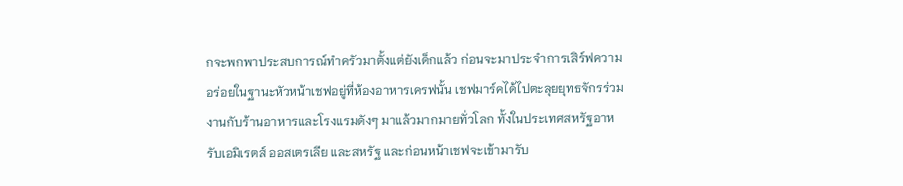กจะพกพาประสบการณ์ทำครัวมาตั้งแต่ยังเด็กแล้ว ก่อนจะมาประจำการเสิร์ฟความอร่อยในฐานะหัวหน้าเชฟอยู่ที่ห้องอาหารเครฟนั้น เชฟมาร์คได้ไปตะลุยยุทธจักรร่วมงานกับร้านอาหารและโรงแรมดังๆ มาแล้วมากมายทั่วโลก ทั้งในประเทศสหรัฐอาหรับเอมิเรตส์ ออสเตรเลีย และสหรัฐ และก่อนหน้าเชฟจะเข้ามารับ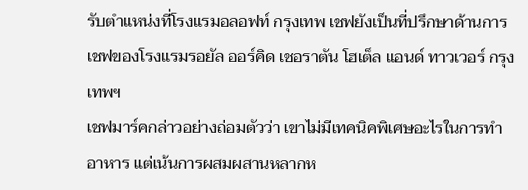รับตำแหน่งที่โรงแรมอลอฟท์ กรุงเทพ เชฟยังเป็นที่ปรึกษาด้านการเชฟของโรงแรมรอยัล ออร์คิด เชอราตัน โฮเต็ล แอนด์ ทาวเวอร์ กรุงเทพฯ
เชฟมาร์คกล่าวอย่างถ่อมตัวว่า เขาไม่มีเทคนิคพิเศษอะไรในการทำอาหาร แต่เน้นการผสมผสานหลากห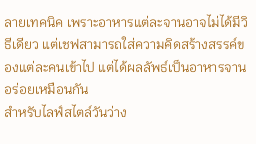ลายเทคนิค เพราะอาหารแต่ละจานอาจไม่ได้มีวิธีเดียว แต่เชฟสามารถใส่ความคิดสร้างสรรค์ของแต่ละคนเข้าไป แต่ได้ผลลัพธ์เป็นอาหารจานอร่อยเหมือนกัน
สำหรับไลฟ์สไตล์วันว่าง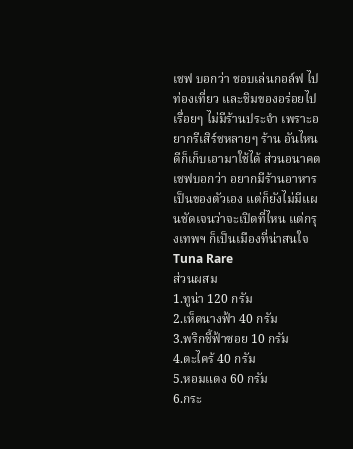เชฟ บอกว่า ชอบเล่นกอล์ฟ ไปท่องเที่ยว และชิมของอร่อยไปเรื่อยๆ ไม่มีร้านประจำ เพราะอยากรีเสิร์ชหลายๆ ร้าน อันไหนดีก็เก็บเอามาใช้ได้ ส่วนอนาคต เชฟบอกว่า อยากมีร้านอาหารเป็นของตัวเอง แต่ก็ยังไม่มีแผนชัดเจนว่าจะเปิดที่ไหน แต่กรุงเทพฯ ก็เป็นเมืองที่น่าสนใจ
Tuna Rare
ส่วนผสม
1.ทูน่า 120 กรัม
2.เห็ดนางฟ้า 40 กรัม
3.พริกชี้ฟ้าซอย 10 กรัม
4.ตะไคร้ 40 กรัม
5.หอมแดง 60 กรัม
6.กระ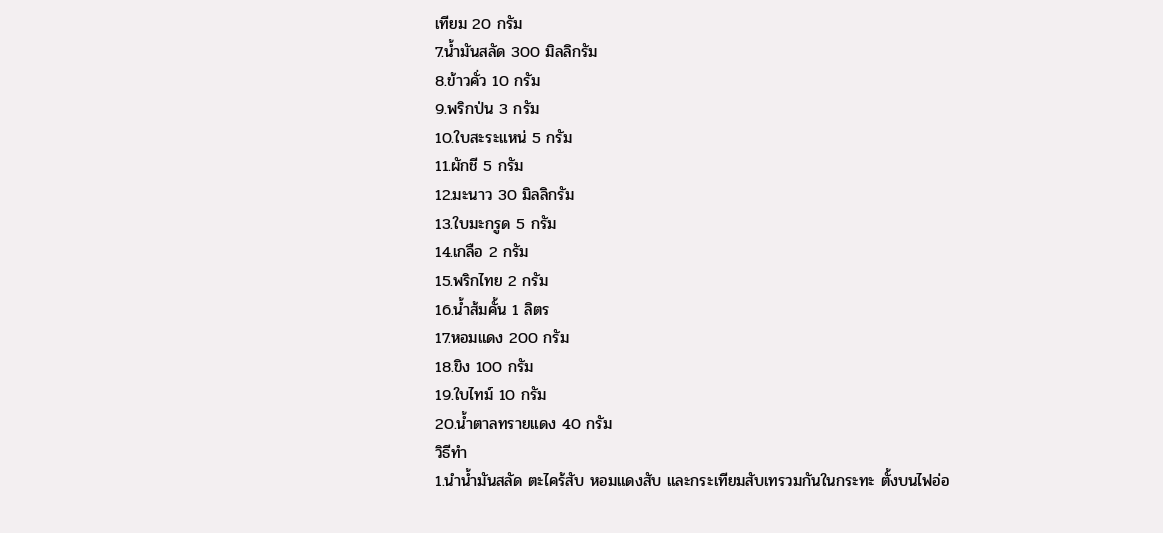เทียม 20 กรัม
7.น้ำมันสลัด 300 มิลลิกรัม
8.ข้าวคั่ว 10 กรัม
9.พริกป่น 3 กรัม
10.ใบสะระแหน่ 5 กรัม
11.ผักชี 5 กรัม
12.มะนาว 30 มิลลิกรัม
13.ใบมะกรูด 5 กรัม
14.เกลือ 2 กรัม
15.พริกไทย 2 กรัม
16.น้ำส้มคั้น 1 ลิตร
17.หอมแดง 200 กรัม
18.ขิง 100 กรัม
19.ใบไทม์ 10 กรัม
20.น้ำตาลทรายแดง 40 กรัม
วิธีทำ
1.นำน้ำมันสลัด ตะไคร้สับ หอมแดงสับ และกระเทียมสับเทรวมกันในกระทะ ตั้งบนไฟอ่อ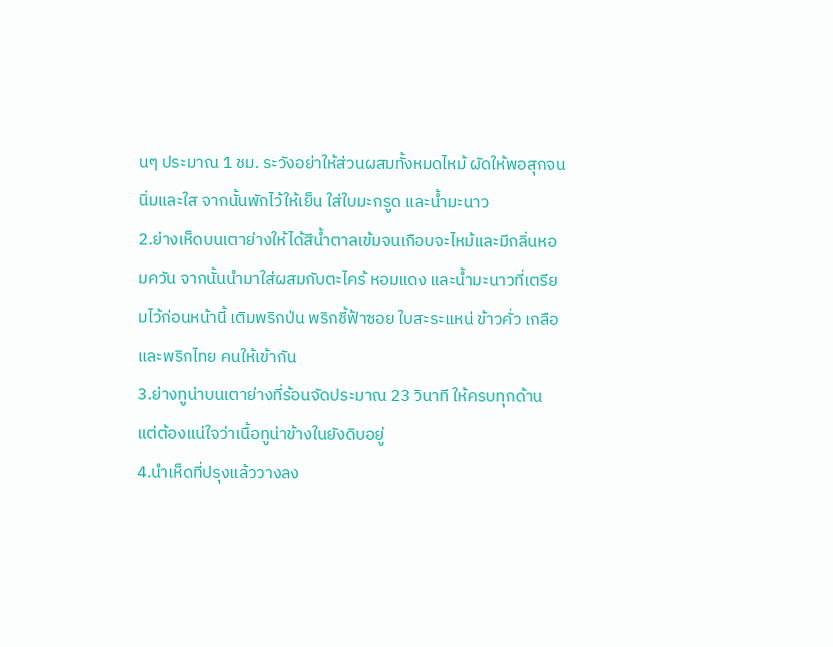นๆ ประมาณ 1 ชม. ระวังอย่าให้ส่วนผสมทั้งหมดไหม้ ผัดให้พอสุกจนนิ่มและใส จากนั้นพักไว้ให้เย็น ใส่ใบมะกรูด และน้ำมะนาว
2.ย่างเห็ดบนเตาย่างให้ได้สีน้ำตาลเข้มจนเกือบจะไหม้และมีกลิ่นหอมควัน จากนั้นนำมาใส่ผสมกับตะไคร้ หอมแดง และน้ำมะนาวที่เตรียมไว้ก่อนหน้านี้ เติมพริกป่น พริกชี้ฟ้าซอย ใบสะระแหน่ ข้าวคั่ว เกลือ และพริกไทย คนให้เข้ากัน
3.ย่างทูน่าบนเตาย่างที่ร้อนจัดประมาณ 23 วินาที ให้ครบทุกด้าน แต่ต้องแน่ใจว่าเนื้อทูน่าข้างในยังดิบอยู่
4.นำเห็ดที่ปรุงแล้ววางลง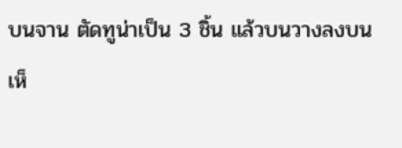บนจาน ตัดทูน่าเป็น 3 ชิ้น แล้วบนวางลงบนเห็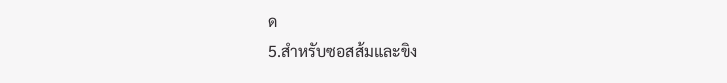ด
5.สำหรับซอสส้มและขิง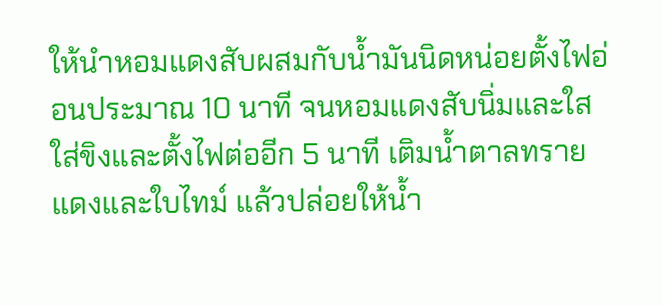ให้นำหอมแดงสับผสมกับน้ำมันนิดหน่อยตั้งไฟอ่อนประมาณ 10 นาที จนหอมแดงสับนิ่มและใส ใส่ขิงและตั้งไฟต่ออีก 5 นาที เติมน้ำตาลทรายแดงและใบไทม์ แล้วปล่อยให้น้ำ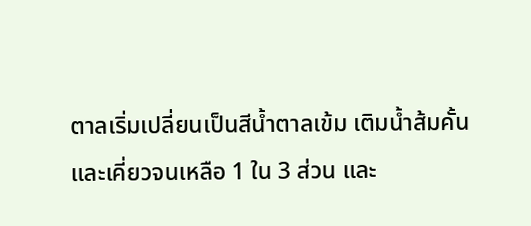ตาลเริ่มเปลี่ยนเป็นสีน้ำตาลเข้ม เติมน้ำส้มคั้นและเคี่ยวจนเหลือ 1 ใน 3 ส่วน และ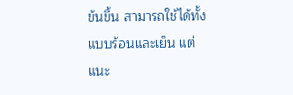ข้นขึ้น สามารถใช้ได้ทั้งแบบร้อนและเย็น แต่แนะ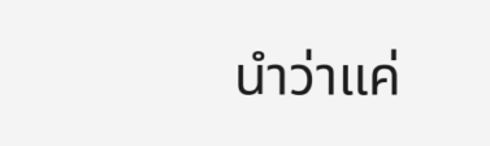นำว่าแค่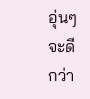อุ่นๆ จะดีกว่า